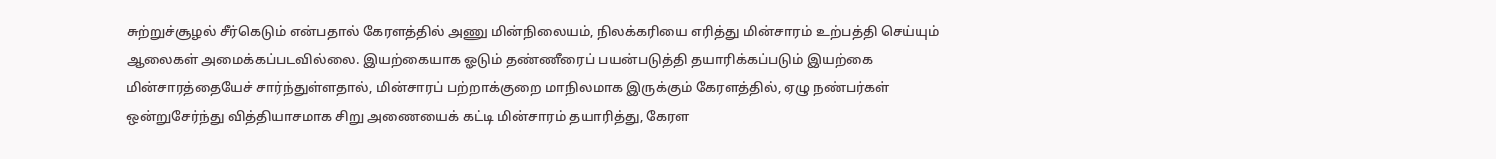சுற்றுச்சூழல் சீர்கெடும் என்பதால் கேரளத்தில் அணு மின்நிலையம், நிலக்கரியை எரித்து மின்சாரம் உற்பத்தி செய்யும் ஆலைகள் அமைக்கப்படவில்லை. இயற்கையாக ஓடும் தண்ணீரைப் பயன்படுத்தி தயாரிக்கப்படும் இயற்கை மின்சாரத்தையேச் சார்ந்துள்ளதால், மின்சாரப் பற்றாக்குறை மாநிலமாக இருக்கும் கேரளத்தில், ஏழு நண்பர்கள் ஒன்றுசேர்ந்து வித்தியாசமாக சிறு அணையைக் கட்டி மின்சாரம் தயாரித்து, கேரள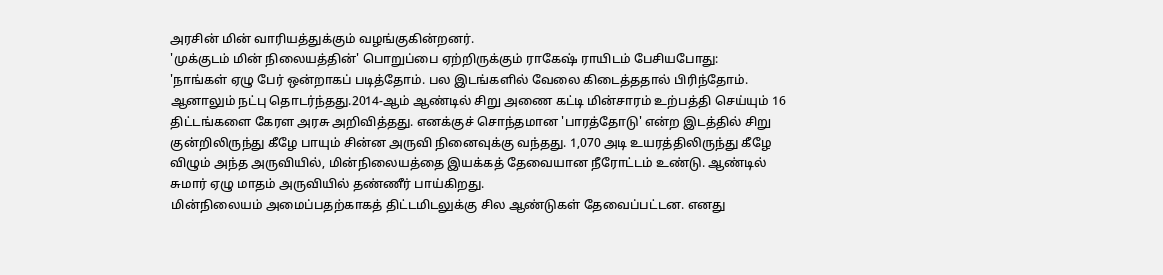அரசின் மின் வாரியத்துக்கும் வழங்குகின்றனர்.
'முக்குடம் மின் நிலையத்தின்' பொறுப்பை ஏற்றிருக்கும் ராகேஷ் ராயிடம் பேசியபோது:
'நாங்கள் ஏழு பேர் ஒன்றாகப் படித்தோம். பல இடங்களில் வேலை கிடைத்ததால் பிரிந்தோம். ஆனாலும் நட்பு தொடர்ந்தது.2014-ஆம் ஆண்டில் சிறு அணை கட்டி மின்சாரம் உற்பத்தி செய்யும் 16 திட்டங்களை கேரள அரசு அறிவித்தது. எனக்குச் சொந்தமான 'பாரத்தோடு' என்ற இடத்தில் சிறு குன்றிலிருந்து கீழே பாயும் சின்ன அருவி நினைவுக்கு வந்தது. 1,070 அடி உயரத்திலிருந்து கீழே விழும் அந்த அருவியில், மின்நிலையத்தை இயக்கத் தேவையான நீரோட்டம் உண்டு. ஆண்டில் சுமார் ஏழு மாதம் அருவியில் தண்ணீர் பாய்கிறது.
மின்நிலையம் அமைப்பதற்காகத் திட்டமிடலுக்கு சில ஆண்டுகள் தேவைப்பட்டன. எனது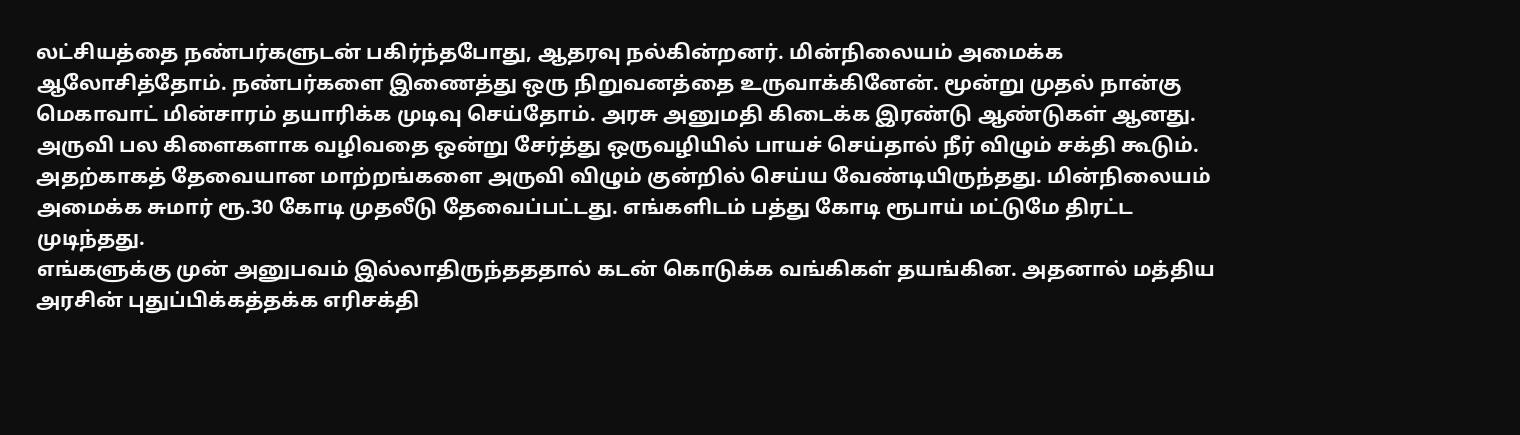லட்சியத்தை நண்பர்களுடன் பகிர்ந்தபோது, ஆதரவு நல்கின்றனர். மின்நிலையம் அமைக்க ஆலோசித்தோம். நண்பர்களை இணைத்து ஒரு நிறுவனத்தை உருவாக்கினேன். மூன்று முதல் நான்கு மெகாவாட் மின்சாரம் தயாரிக்க முடிவு செய்தோம். அரசு அனுமதி கிடைக்க இரண்டு ஆண்டுகள் ஆனது.
அருவி பல கிளைகளாக வழிவதை ஒன்று சேர்த்து ஒருவழியில் பாயச் செய்தால் நீர் விழும் சக்தி கூடும். அதற்காகத் தேவையான மாற்றங்களை அருவி விழும் குன்றில் செய்ய வேண்டியிருந்தது. மின்நிலையம் அமைக்க சுமார் ரூ.30 கோடி முதலீடு தேவைப்பட்டது. எங்களிடம் பத்து கோடி ரூபாய் மட்டுமே திரட்ட முடிந்தது.
எங்களுக்கு முன் அனுபவம் இல்லாதிருந்தததால் கடன் கொடுக்க வங்கிகள் தயங்கின. அதனால் மத்திய அரசின் புதுப்பிக்கத்தக்க எரிசக்தி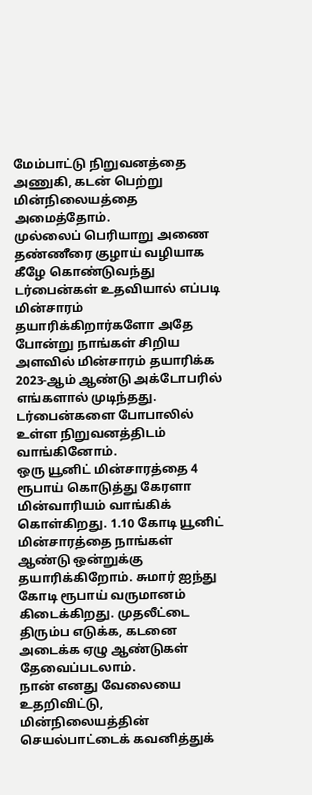மேம்பாட்டு நிறுவனத்தை அணுகி, கடன் பெற்று மின்நிலையத்தை அமைத்தோம்.
முல்லைப் பெரியாறு அணை தண்ணீரை குழாய் வழியாக கீழே கொண்டுவந்து டர்பைன்கள் உதவியால் எப்படி மின்சாரம் தயாரிக்கிறார்களோ அதே போன்று நாங்கள் சிறிய அளவில் மின்சாரம் தயாரிக்க 2023-ஆம் ஆண்டு அக்டோபரில் எங்களால் முடிந்தது. டர்பைன்களை போபாலில் உள்ள நிறுவனத்திடம் வாங்கினோம்.
ஒரு யூனிட் மின்சாரத்தை 4 ரூபாய் கொடுத்து கேரளா மின்வாரியம் வாங்கிக் கொள்கிறது. 1.10 கோடி யூனிட் மின்சாரத்தை நாங்கள் ஆண்டு ஒன்றுக்கு தயாரிக்கிறோம். சுமார் ஐந்து கோடி ரூபாய் வருமானம் கிடைக்கிறது. முதலீட்டை திரும்ப எடுக்க, கடனை அடைக்க ஏழு ஆண்டுகள் தேவைப்படலாம்.
நான் எனது வேலையை உதறிவிட்டு, மின்நிலையத்தின் செயல்பாட்டைக் கவனித்துக்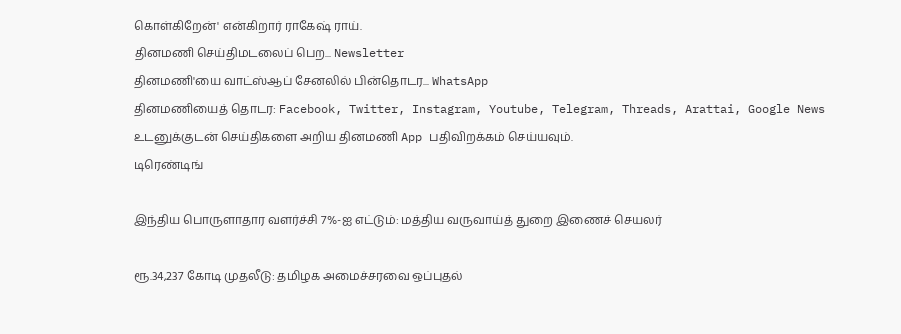கொள்கிறேன்' என்கிறார் ராகேஷ் ராய்.
தினமணி செய்திமடலைப் பெற... Newsletter
தினமணி'யை வாட்ஸ்ஆப் சேனலில் பின்தொடர... WhatsApp
தினமணியைத் தொடர: Facebook, Twitter, Instagram, Youtube, Telegram, Threads, Arattai, Google News
உடனுக்குடன் செய்திகளை அறிய தினமணி App பதிவிறக்கம் செய்யவும்.
டிரெண்டிங்

இந்திய பொருளாதார வளர்ச்சி 7%-ஐ எட்டும்: மத்திய வருவாய்த் துறை இணைச் செயலர்

ரூ.34,237 கோடி முதலீடு: தமிழக அமைச்சரவை ஒப்புதல்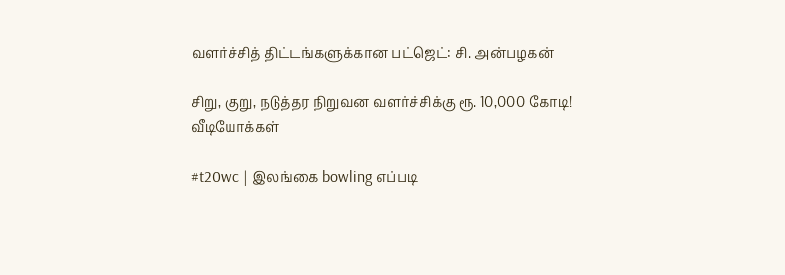வளர்ச்சித் திட்டங்களுக்கான பட்ஜெட்: சி. அன்பழகன்

சிறு, குறு, நடுத்தர நிறுவன வளர்ச்சிக்கு ரூ. 10,000 கோடி!
வீடியோக்கள்

#t20wc | இலங்கை bowling எப்படி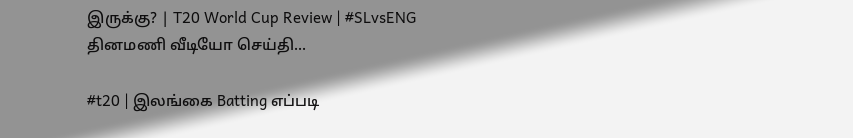இருக்கு? | T20 World Cup Review | #SLvsENG
தினமணி வீடியோ செய்தி...

#t20 | இலங்கை Batting எப்படி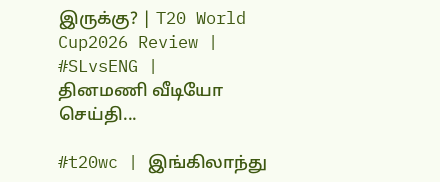இருக்கு? | T20 World Cup2026 Review | #SLvsENG |
தினமணி வீடியோ செய்தி...

#t20wc | இங்கிலாந்து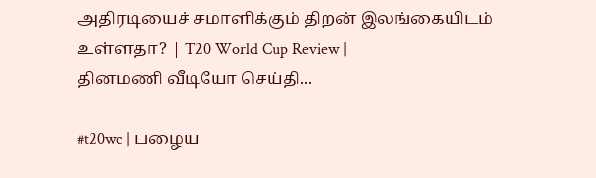அதிரடியைச் சமாளிக்கும் திறன் இலங்கையிடம் உள்ளதா? | T20 World Cup Review |
தினமணி வீடியோ செய்தி...

#t20wc | பழைய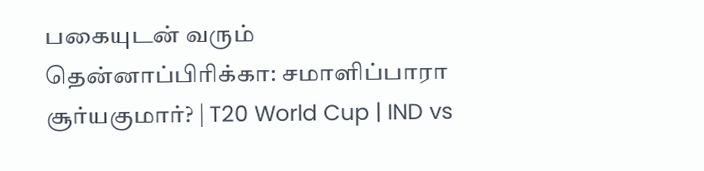பகையுடன் வரும் தென்னாப்பிரிக்கா: சமாளிப்பாரா சூர்யகுமார்? | T20 World Cup | IND vs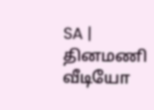SA |
தினமணி வீடியோ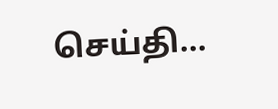செய்தி...